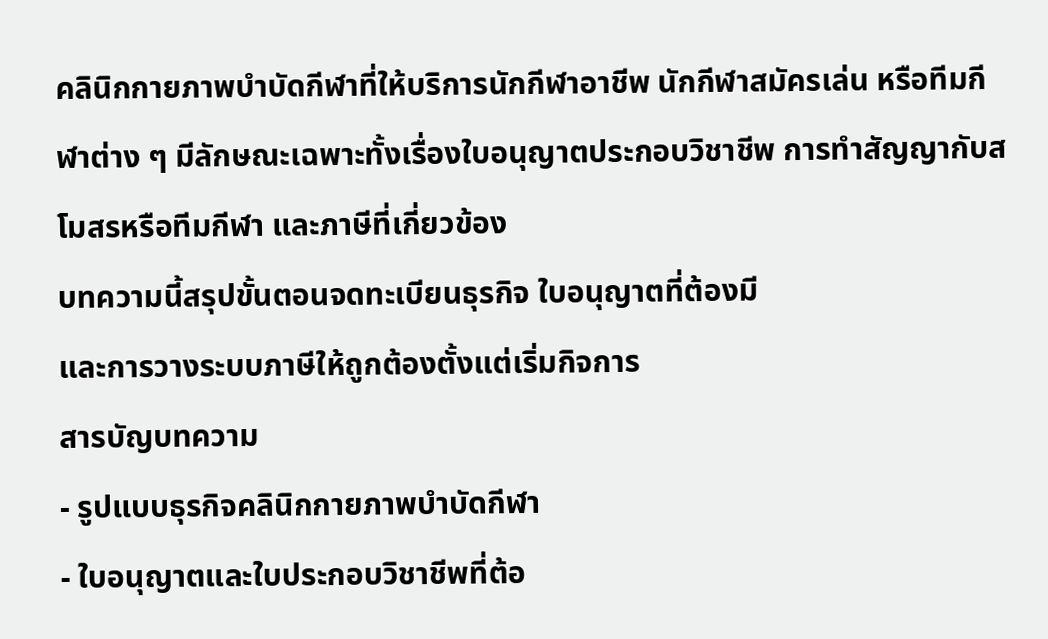คลินิกกายภาพบำบัดกีฬาที่ให้บริการนักกีฬาอาชีพ นักกีฬาสมัครเล่น หรือทีมกีฬาต่าง ๆ มีลักษณะเฉพาะทั้งเรื่องใบอนุญาตประกอบวิชาชีพ การทำสัญญากับสโมสรหรือทีมกีฬา และภาษีที่เกี่ยวข้อง
บทความนี้สรุปขั้นตอนจดทะเบียนธุรกิจ ใบอนุญาตที่ต้องมี
และการวางระบบภาษีให้ถูกต้องตั้งแต่เริ่มกิจการ
สารบัญบทความ
- รูปแบบธุรกิจคลินิกกายภาพบำบัดกีฬา
- ใบอนุญาตและใบประกอบวิชาชีพที่ต้อ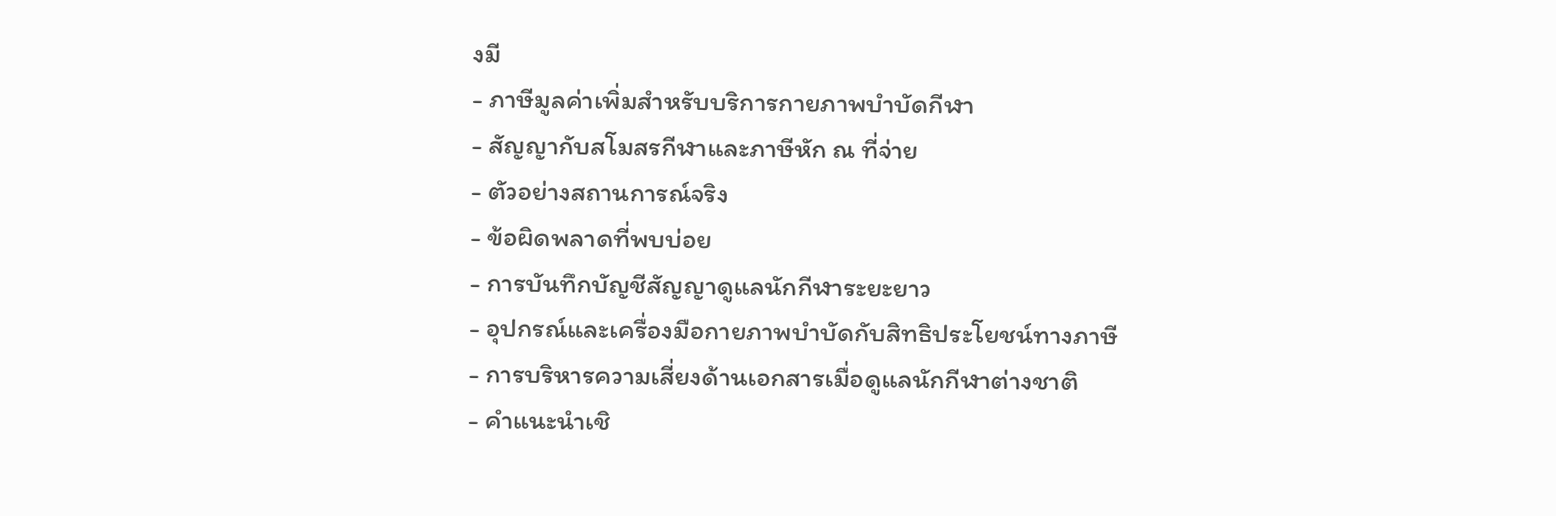งมี
- ภาษีมูลค่าเพิ่มสำหรับบริการกายภาพบำบัดกีฬา
- สัญญากับสโมสรกีฬาและภาษีหัก ณ ที่จ่าย
- ตัวอย่างสถานการณ์จริง
- ข้อผิดพลาดที่พบบ่อย
- การบันทึกบัญชีสัญญาดูแลนักกีฬาระยะยาว
- อุปกรณ์และเครื่องมือกายภาพบำบัดกับสิทธิประโยชน์ทางภาษี
- การบริหารความเสี่ยงด้านเอกสารเมื่อดูแลนักกีฬาต่างชาติ
- คำแนะนำเชิ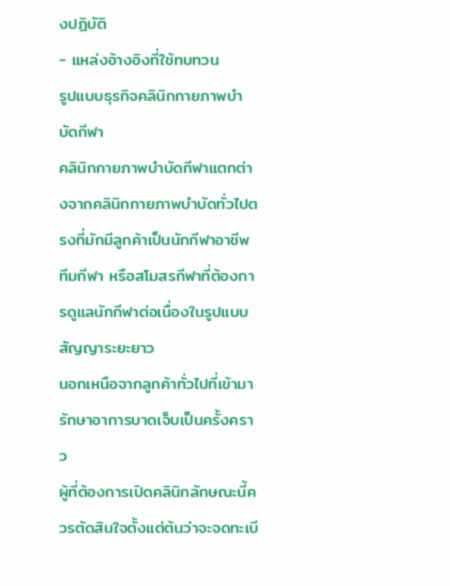งปฏิบัติ
- แหล่งอ้างอิงที่ใช้ทบทวน
รูปแบบธุรกิจคลินิกกายภาพบำบัดกีฬา
คลินิกกายภาพบำบัดกีฬาแตกต่างจากคลินิกกายภาพบำบัดทั่วไปตรงที่มักมีลูกค้าเป็นนักกีฬาอาชีพ ทีมกีฬา หรือสโมสรกีฬาที่ต้องการดูแลนักกีฬาต่อเนื่องในรูปแบบสัญญาระยะยาว
นอกเหนือจากลูกค้าทั่วไปที่เข้ามารักษาอาการบาดเจ็บเป็นครั้งคราว
ผู้ที่ต้องการเปิดคลินิกลักษณะนี้ควรตัดสินใจตั้งแต่ต้นว่าจะจดทะเบี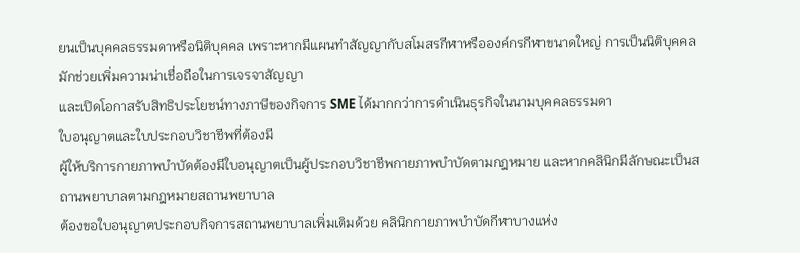ยนเป็นบุคคลธรรมดาหรือนิติบุคคล เพราะหากมีแผนทำสัญญากับสโมสรกีฬาหรือองค์กรกีฬาขนาดใหญ่ การเป็นนิติบุคคล
มักช่วยเพิ่มความน่าเชื่อถือในการเจรจาสัญญา
และเปิดโอกาสรับสิทธิประโยชน์ทางภาษีของกิจการ SME ได้มากกว่าการดำเนินธุรกิจในนามบุคคลธรรมดา
ใบอนุญาตและใบประกอบวิชาชีพที่ต้องมี
ผู้ให้บริการกายภาพบำบัดต้องมีใบอนุญาตเป็นผู้ประกอบวิชาชีพกายภาพบำบัดตามกฎหมาย และหากคลินิกมีลักษณะเป็นสถานพยาบาลตามกฎหมายสถานพยาบาล
ต้องขอใบอนุญาตประกอบกิจการสถานพยาบาลเพิ่มเติมด้วย คลินิกกายภาพบำบัดกีฬาบางแห่ง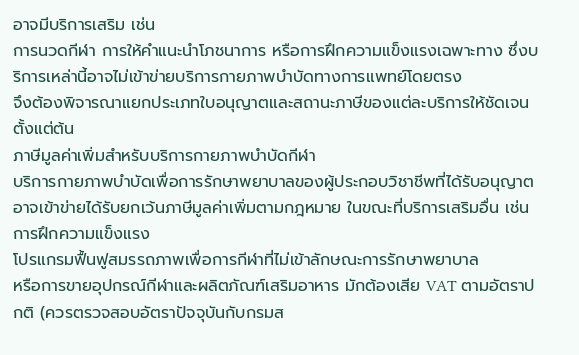อาจมีบริการเสริม เช่น
การนวดกีฬา การให้คำแนะนำโภชนาการ หรือการฝึกความแข็งแรงเฉพาะทาง ซึ่งบริการเหล่านี้อาจไม่เข้าข่ายบริการกายภาพบำบัดทางการแพทย์โดยตรง
จึงต้องพิจารณาแยกประเภทใบอนุญาตและสถานะภาษีของแต่ละบริการให้ชัดเจนตั้งแต่ต้น
ภาษีมูลค่าเพิ่มสำหรับบริการกายภาพบำบัดกีฬา
บริการกายภาพบำบัดเพื่อการรักษาพยาบาลของผู้ประกอบวิชาชีพที่ได้รับอนุญาตอาจเข้าข่ายได้รับยกเว้นภาษีมูลค่าเพิ่มตามกฎหมาย ในขณะที่บริการเสริมอื่น เช่น การฝึกความแข็งแรง
โปรแกรมฟื้นฟูสมรรถภาพเพื่อการกีฬาที่ไม่เข้าลักษณะการรักษาพยาบาล
หรือการขายอุปกรณ์กีฬาและผลิตภัณฑ์เสริมอาหาร มักต้องเสีย VAT ตามอัตราปกติ (ควรตรวจสอบอัตราปัจจุบันกับกรมส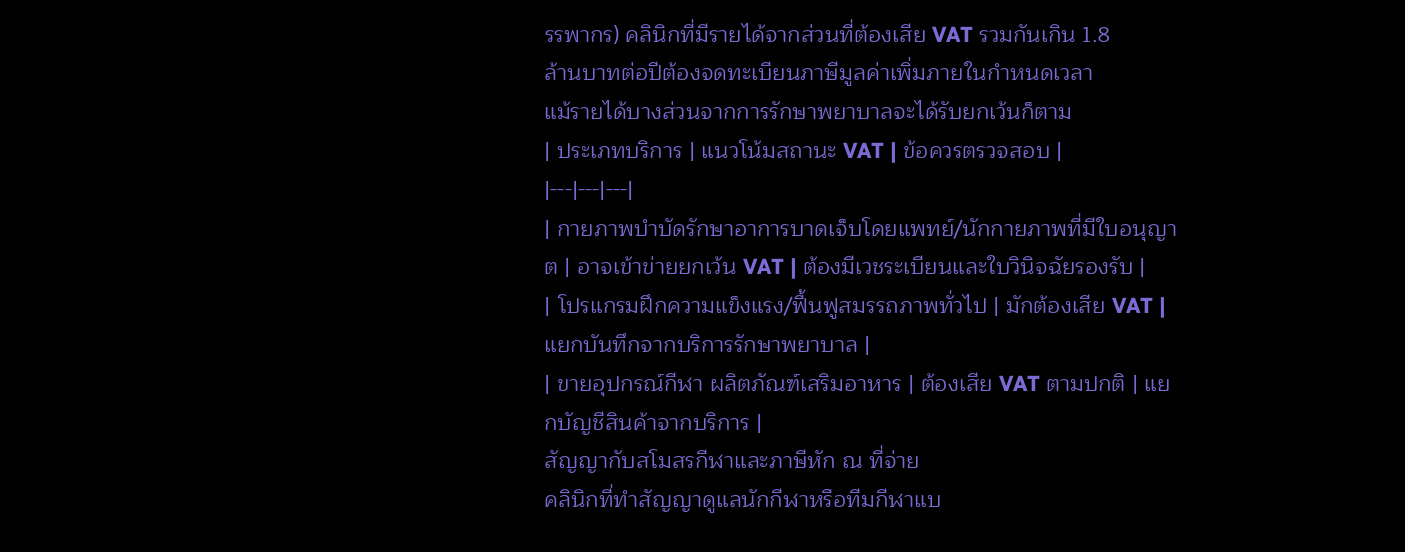รรพากร) คลินิกที่มีรายได้จากส่วนที่ต้องเสีย VAT รวมกันเกิน 1.8
ล้านบาทต่อปีต้องจดทะเบียนภาษีมูลค่าเพิ่มภายในกำหนดเวลา
แม้รายได้บางส่วนจากการรักษาพยาบาลจะได้รับยกเว้นก็ตาม
| ประเภทบริการ | แนวโน้มสถานะ VAT | ข้อควรตรวจสอบ |
|---|---|---|
| กายภาพบำบัดรักษาอาการบาดเจ็บโดยแพทย์/นักกายภาพที่มีใบอนุญาต | อาจเข้าข่ายยกเว้น VAT | ต้องมีเวชระเบียนและใบวินิจฉัยรองรับ |
| โปรแกรมฝึกความแข็งแรง/ฟื้นฟูสมรรถภาพทั่วไป | มักต้องเสีย VAT | แยกบันทึกจากบริการรักษาพยาบาล |
| ขายอุปกรณ์กีฬา ผลิตภัณฑ์เสริมอาหาร | ต้องเสีย VAT ตามปกติ | แยกบัญชีสินค้าจากบริการ |
สัญญากับสโมสรกีฬาและภาษีหัก ณ ที่จ่าย
คลินิกที่ทำสัญญาดูแลนักกีฬาหรือทีมกีฬาแบ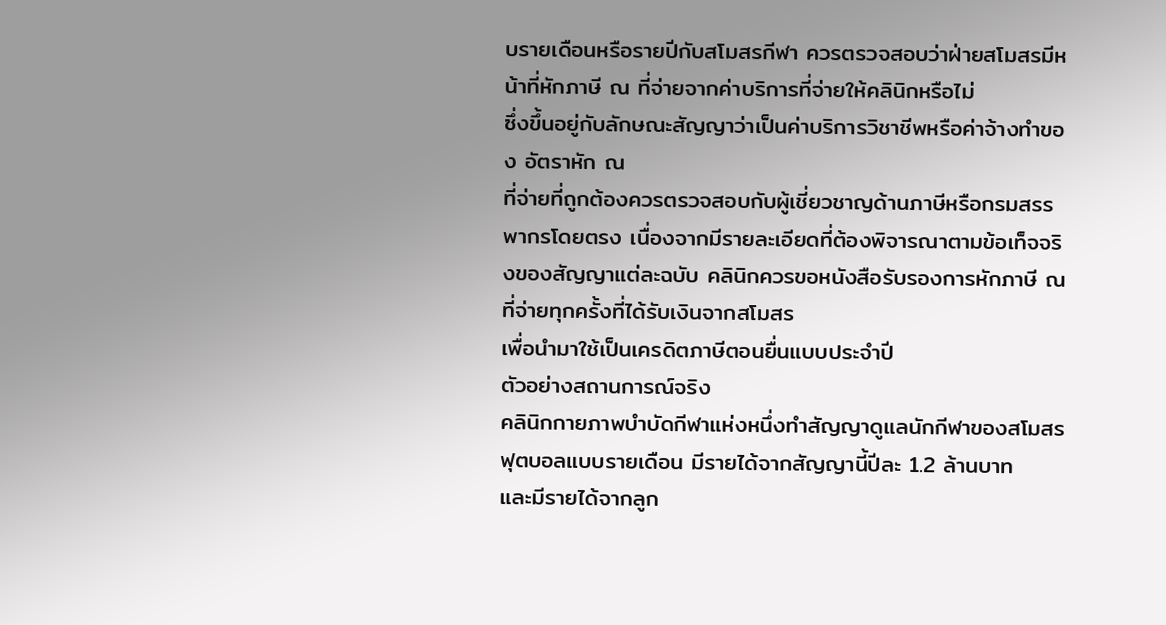บรายเดือนหรือรายปีกับสโมสรกีฬา ควรตรวจสอบว่าฝ่ายสโมสรมีหน้าที่หักภาษี ณ ที่จ่ายจากค่าบริการที่จ่ายให้คลินิกหรือไม่
ซึ่งขึ้นอยู่กับลักษณะสัญญาว่าเป็นค่าบริการวิชาชีพหรือค่าจ้างทำของ อัตราหัก ณ
ที่จ่ายที่ถูกต้องควรตรวจสอบกับผู้เชี่ยวชาญด้านภาษีหรือกรมสรรพากรโดยตรง เนื่องจากมีรายละเอียดที่ต้องพิจารณาตามข้อเท็จจริงของสัญญาแต่ละฉบับ คลินิกควรขอหนังสือรับรองการหักภาษี ณ
ที่จ่ายทุกครั้งที่ได้รับเงินจากสโมสร
เพื่อนำมาใช้เป็นเครดิตภาษีตอนยื่นแบบประจำปี
ตัวอย่างสถานการณ์จริง
คลินิกกายภาพบำบัดกีฬาแห่งหนึ่งทำสัญญาดูแลนักกีฬาของสโมสรฟุตบอลแบบรายเดือน มีรายได้จากสัญญานี้ปีละ 1.2 ล้านบาท
และมีรายได้จากลูก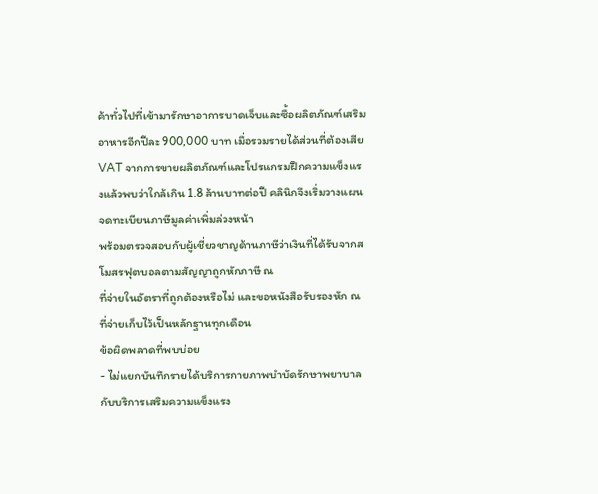ค้าทั่วไปที่เข้ามารักษาอาการบาดเจ็บและซื้อผลิตภัณฑ์เสริมอาหารอีกปีละ 900,000 บาท เมื่อรวมรายได้ส่วนที่ต้องเสีย
VAT จากการขายผลิตภัณฑ์และโปรแกรมฝึกความแข็งแรงแล้วพบว่าใกล้เกิน 1.8 ล้านบาทต่อปี คลินิกจึงเริ่มวางแผนจดทะเบียนภาษีมูลค่าเพิ่มล่วงหน้า
พร้อมตรวจสอบกับผู้เชี่ยวชาญด้านภาษีว่าเงินที่ได้รับจากสโมสรฟุตบอลตามสัญญาถูกหักภาษี ณ
ที่จ่ายในอัตราที่ถูกต้องหรือไม่ และขอหนังสือรับรองหัก ณ ที่จ่ายเก็บไว้เป็นหลักฐานทุกเดือน
ข้อผิดพลาดที่พบบ่อย
- ไม่แยกบันทึกรายได้บริการกายภาพบำบัดรักษาพยาบาลกับบริการเสริมความแข็งแรง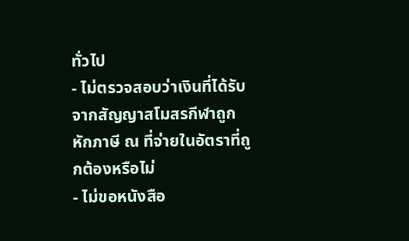ทั่วไป
- ไม่ตรวจสอบว่าเงินที่ได้รับจากสัญญาสโมสรกีฬาถูกหักภาษี ณ ที่จ่ายในอัตราที่ถูกต้องหรือไม่
- ไม่ขอหนังสือ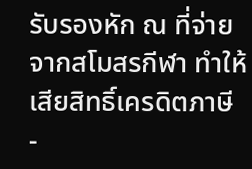รับรองหัก ณ ที่จ่ายจากสโมสรกีฬา ทำให้เสียสิทธิ์เครดิตภาษี
-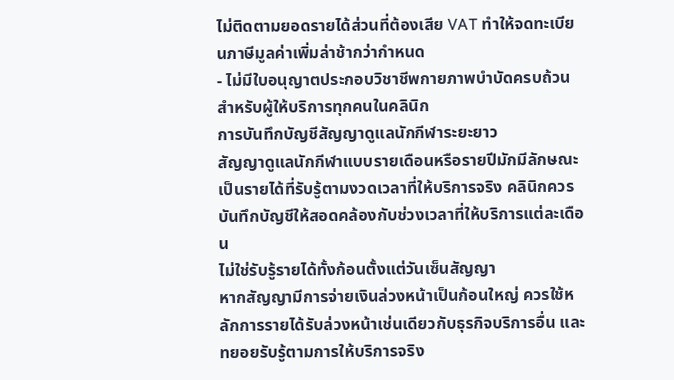ไม่ติดตามยอดรายได้ส่วนที่ต้องเสีย VAT ทำให้จดทะเบียนภาษีมูลค่าเพิ่มล่าช้ากว่ากำหนด
- ไม่มีใบอนุญาตประกอบวิชาชีพกายภาพบำบัดครบถ้วนสำหรับผู้ให้บริการทุกคนในคลินิก
การบันทึกบัญชีสัญญาดูแลนักกีฬาระยะยาว
สัญญาดูแลนักกีฬาแบบรายเดือนหรือรายปีมักมีลักษณะเป็นรายได้ที่รับรู้ตามงวดเวลาที่ให้บริการจริง คลินิกควรบันทึกบัญชีให้สอดคล้องกับช่วงเวลาที่ให้บริการแต่ละเดือน
ไม่ใช่รับรู้รายได้ทั้งก้อนตั้งแต่วันเซ็นสัญญา
หากสัญญามีการจ่ายเงินล่วงหน้าเป็นก้อนใหญ่ ควรใช้หลักการรายได้รับล่วงหน้าเช่นเดียวกับธุรกิจบริการอื่น และทยอยรับรู้ตามการให้บริการจริง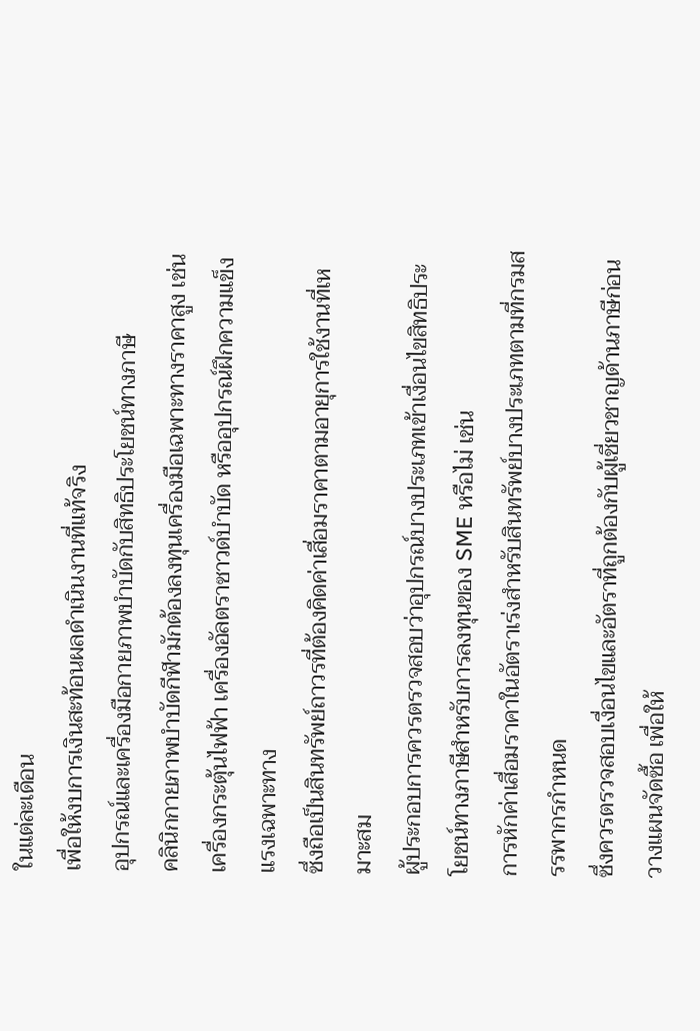ในแต่ละเดือน
เพื่อให้งบการเงินสะท้อนผลดำเนินงานที่แท้จริง
อุปกรณ์และเครื่องมือกายภาพบำบัดกับสิทธิประโยชน์ทางภาษี
คลินิกกายภาพบำบัดกีฬามักต้องลงทุนเครื่องมือเฉพาะทางราคาสูง เช่น เครื่องกระตุ้นไฟฟ้า เครื่องอัลตราซาวด์บำบัด หรืออุปกรณ์ฝึกความแข็งแรงเฉพาะทาง
ซึ่งถือเป็นสินทรัพย์ถาวรที่ต้องคิดค่าเสื่อมราคาตามอายุการใช้งานที่เหมาะสม
ผู้ประกอบการควรตรวจสอบว่าอุปกรณ์บางประเภทเข้าเงื่อนไขสิทธิประโยชน์ทางภาษีสำหรับการลงทุนของ SME หรือไม่ เช่น
การหักค่าเสื่อมราคาในอัตราเร่งสำหรับสินทรัพย์บางประเภทตามที่กรมสรรพากรกำหนด
ซึ่งควรตรวจสอบเงื่อนไขและอัตราที่ถูกต้องกับผู้เชี่ยวชาญด้านภาษีก่อนวางแผนจัดซื้อ เพื่อให้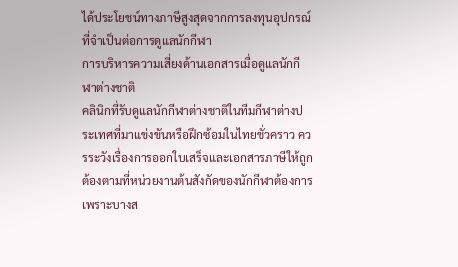ได้ประโยชน์ทางภาษีสูงสุดจากการลงทุนอุปกรณ์ที่จำเป็นต่อการดูแลนักกีฬา
การบริหารความเสี่ยงด้านเอกสารเมื่อดูแลนักกีฬาต่างชาติ
คลินิกที่รับดูแลนักกีฬาต่างชาติในทีมกีฬาต่างประเทศที่มาแข่งขันหรือฝึกซ้อมในไทยชั่วคราว ควรระวังเรื่องการออกใบเสร็จและเอกสารภาษีให้ถูกต้องตามที่หน่วยงานต้นสังกัดของนักกีฬาต้องการ
เพราะบางส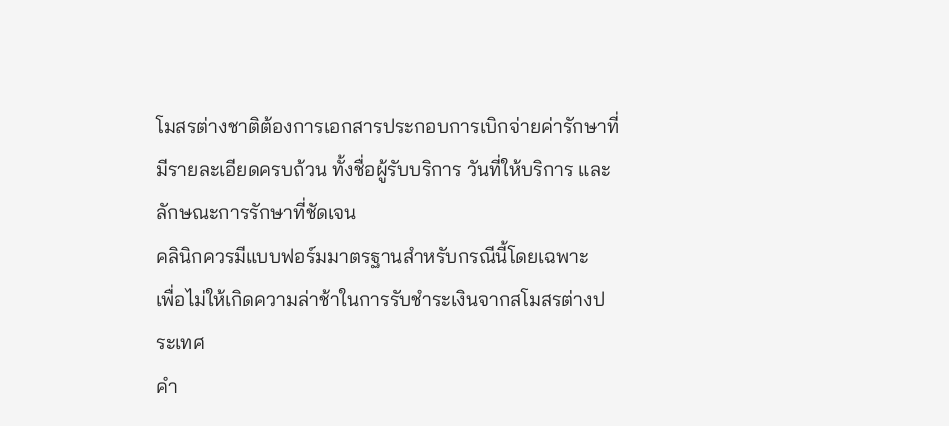โมสรต่างชาติต้องการเอกสารประกอบการเบิกจ่ายค่ารักษาที่มีรายละเอียดครบถ้วน ทั้งชื่อผู้รับบริการ วันที่ให้บริการ และลักษณะการรักษาที่ชัดเจน
คลินิกควรมีแบบฟอร์มมาตรฐานสำหรับกรณีนี้โดยเฉพาะ
เพื่อไม่ให้เกิดความล่าช้าในการรับชำระเงินจากสโมสรต่างประเทศ
คำ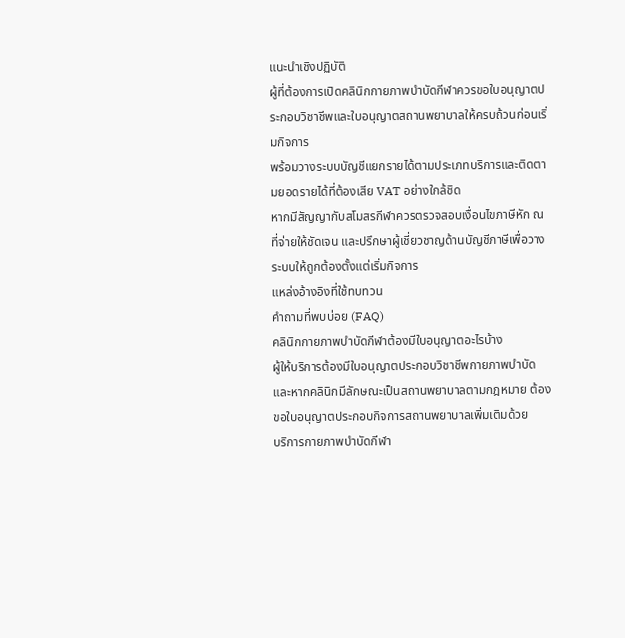แนะนำเชิงปฏิบัติ
ผู้ที่ต้องการเปิดคลินิกกายภาพบำบัดกีฬาควรขอใบอนุญาตประกอบวิชาชีพและใบอนุญาตสถานพยาบาลให้ครบถ้วนก่อนเริ่มกิจการ
พร้อมวางระบบบัญชีแยกรายได้ตามประเภทบริการและติดตามยอดรายได้ที่ต้องเสีย VAT อย่างใกล้ชิด
หากมีสัญญากับสโมสรกีฬาควรตรวจสอบเงื่อนไขภาษีหัก ณ ที่จ่ายให้ชัดเจน และปรึกษาผู้เชี่ยวชาญด้านบัญชีภาษีเพื่อวางระบบให้ถูกต้องตั้งแต่เริ่มกิจการ
แหล่งอ้างอิงที่ใช้ทบทวน
คำถามที่พบบ่อย (FAQ)
คลินิกกายภาพบำบัดกีฬาต้องมีใบอนุญาตอะไรบ้าง
ผู้ให้บริการต้องมีใบอนุญาตประกอบวิชาชีพกายภาพบำบัด และหากคลินิกมีลักษณะเป็นสถานพยาบาลตามกฎหมาย ต้องขอใบอนุญาตประกอบกิจการสถานพยาบาลเพิ่มเติมด้วย
บริการกายภาพบำบัดกีฬา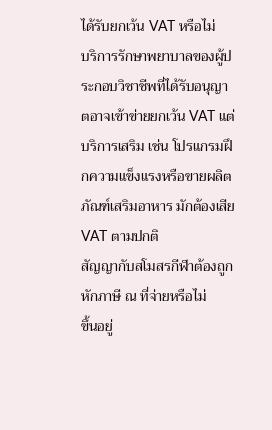ได้รับยกเว้น VAT หรือไม่
บริการรักษาพยาบาลของผู้ประกอบวิชาชีพที่ได้รับอนุญาตอาจเข้าข่ายยกเว้น VAT แต่บริการเสริม เช่น โปรแกรมฝึกความแข็งแรงหรือขายผลิตภัณฑ์เสริมอาหาร มักต้องเสีย VAT ตามปกติ
สัญญากับสโมสรกีฬาต้องถูกหักภาษี ณ ที่จ่ายหรือไม่
ขึ้นอยู่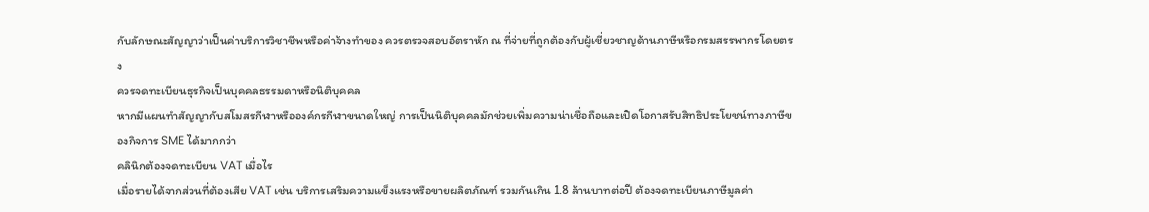กับลักษณะสัญญาว่าเป็นค่าบริการวิชาชีพหรือค่าจ้างทำของ ควรตรวจสอบอัตราหัก ณ ที่จ่ายที่ถูกต้องกับผู้เชี่ยวชาญด้านภาษีหรือกรมสรรพากรโดยตรง
ควรจดทะเบียนธุรกิจเป็นบุคคลธรรมดาหรือนิติบุคคล
หากมีแผนทำสัญญากับสโมสรกีฬาหรือองค์กรกีฬาขนาดใหญ่ การเป็นนิติบุคคลมักช่วยเพิ่มความน่าเชื่อถือและเปิดโอกาสรับสิทธิประโยชน์ทางภาษีของกิจการ SME ได้มากกว่า
คลินิกต้องจดทะเบียน VAT เมื่อไร
เมื่อรายได้จากส่วนที่ต้องเสีย VAT เช่น บริการเสริมความแข็งแรงหรือขายผลิตภัณฑ์ รวมกันเกิน 1.8 ล้านบาทต่อปี ต้องจดทะเบียนภาษีมูลค่า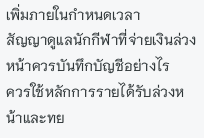เพิ่มภายในกำหนดเวลา
สัญญาดูแลนักกีฬาที่จ่ายเงินล่วงหน้าควรบันทึกบัญชีอย่างไร
ควรใช้หลักการรายได้รับล่วงหน้าและทย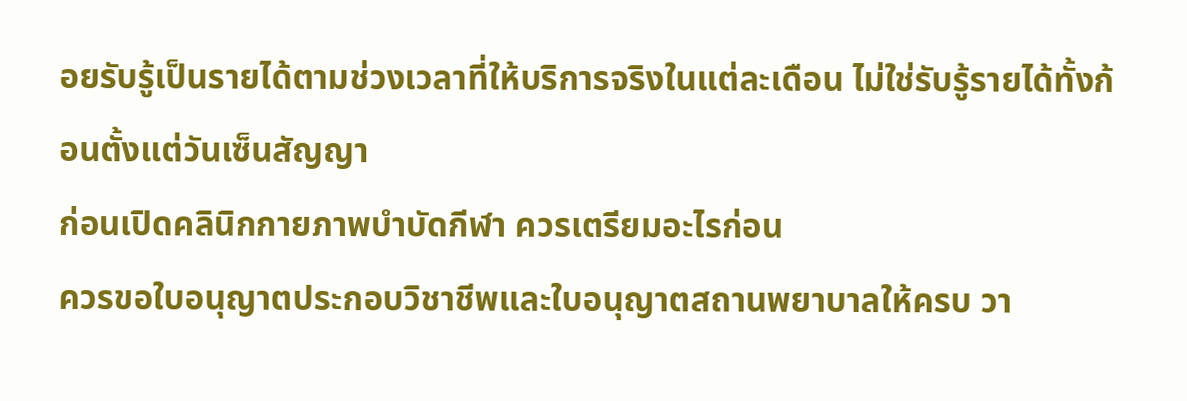อยรับรู้เป็นรายได้ตามช่วงเวลาที่ให้บริการจริงในแต่ละเดือน ไม่ใช่รับรู้รายได้ทั้งก้อนตั้งแต่วันเซ็นสัญญา
ก่อนเปิดคลินิกกายภาพบำบัดกีฬา ควรเตรียมอะไรก่อน
ควรขอใบอนุญาตประกอบวิชาชีพและใบอนุญาตสถานพยาบาลให้ครบ วา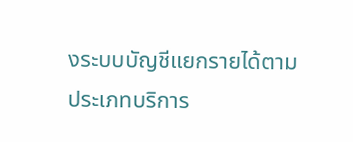งระบบบัญชีแยกรายได้ตามประเภทบริการ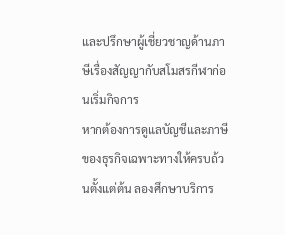และปรึกษาผู้เชี่ยวชาญด้านภาษีเรื่องสัญญากับสโมสรกีฬาก่อนเริ่มกิจการ
หากต้องการดูแลบัญชีและภาษีของธุรกิจเฉพาะทางให้ครบถ้วนตั้งแต่ต้น ลองศึกษาบริการ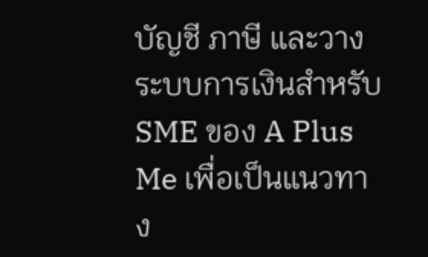บัญชี ภาษี และวางระบบการเงินสำหรับ SME ของ A Plus Me เพื่อเป็นแนวทาง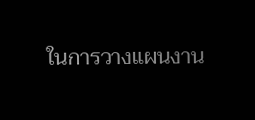ในการวางแผนงาน